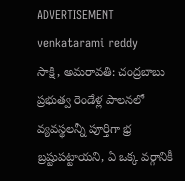ADVERTISEMENT
venkatarami reddy
సాక్షి, అమరావతి: చంద్రబాబు ప్రభుత్వ రెండేళ్ల పాలనలో వ్యవస్థలన్నీ పూర్తిగా భ్ర బ్రష్టుపట్టాయని, ఏ ఒక్క వర్గానికీ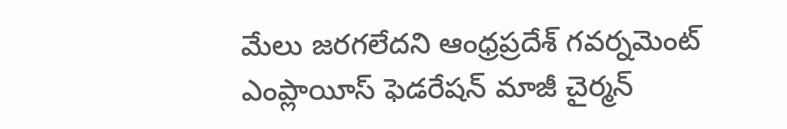మేలు జరగలేదని ఆంధ్రప్రదేశ్ గవర్నమెంట్ ఎంప్లాయీస్ ఫెడరేషన్ మాజీ చైర్మన్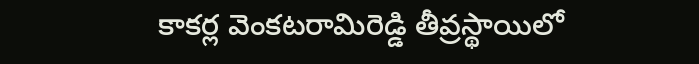కాకర్ల వెంకటరామిరెడ్డి తీవ్రస్థాయిలో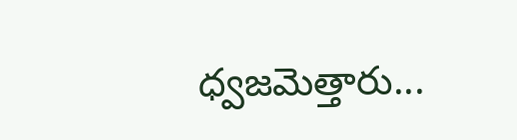ధ్వజమెత్తారు...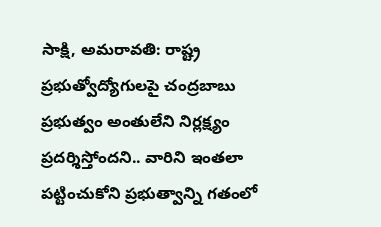సాక్షి, అమరావతి: రాష్ట్ర ప్రభుత్వోద్యోగులపై చంద్రబాబు ప్రభుత్వం అంతులేని నిర్లక్ష్యం ప్రదర్శిస్తోందని.. వారిని ఇంతలా పట్టించుకోని ప్రభుత్వాన్ని గతంలో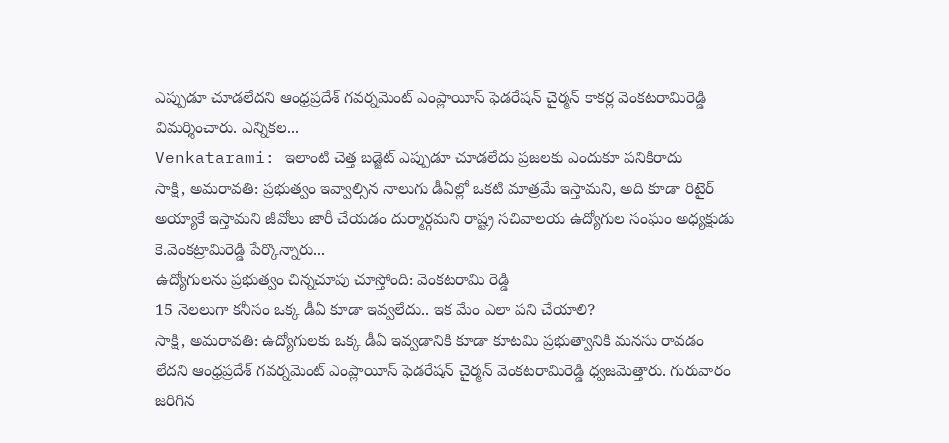ఎప్పుడూ చూడలేదని ఆంధ్రప్రదేశ్ గవర్నమెంట్ ఎంప్లాయీస్ ఫెడరేషన్ చైర్మన్ కాకర్ల వెంకటరామిరెడ్డి విమర్శించారు. ఎన్నికల...
Venkatarami: ఇలాంటి చెత్త బడ్జెట్ ఎప్పుడూ చూడలేదు ప్రజలకు ఎందుకూ పనికిరాదు
సాక్షి, అమరావతి: ప్రభుత్వం ఇవ్వాల్సిన నాలుగు డీఏల్లో ఒకటి మాత్రమే ఇస్తామని, అది కూడా రిటైర్ అయ్యాకే ఇస్తామని జీవోలు జారీ చేయడం దుర్మార్గమని రాష్ట్ర సచివాలయ ఉద్యోగుల సంఘం అధ్యక్షుడు కె.వెంకట్రామిరెడ్డి పేర్కొన్నారు...
ఉద్యోగులను ప్రభుత్వం చిన్నచూపు చూస్తోంది: వెంకటరామి రెడ్డి
15 నెలలుగా కనీసం ఒక్క డీఏ కూడా ఇవ్వలేదు.. ఇక మేం ఎలా పని చేయాలి?
సాక్షి, అమరావతి: ఉద్యోగులకు ఒక్క డీఏ ఇవ్వడానికి కూడా కూటమి ప్రభుత్వానికి మనసు రావడం లేదని ఆంధ్రప్రదేశ్ గవర్నమెంట్ ఎంప్లాయీస్ ఫెడరేషన్ చైర్మన్ వెంకటరామిరెడ్డి ధ్వజమెత్తారు. గురువారం జరిగిన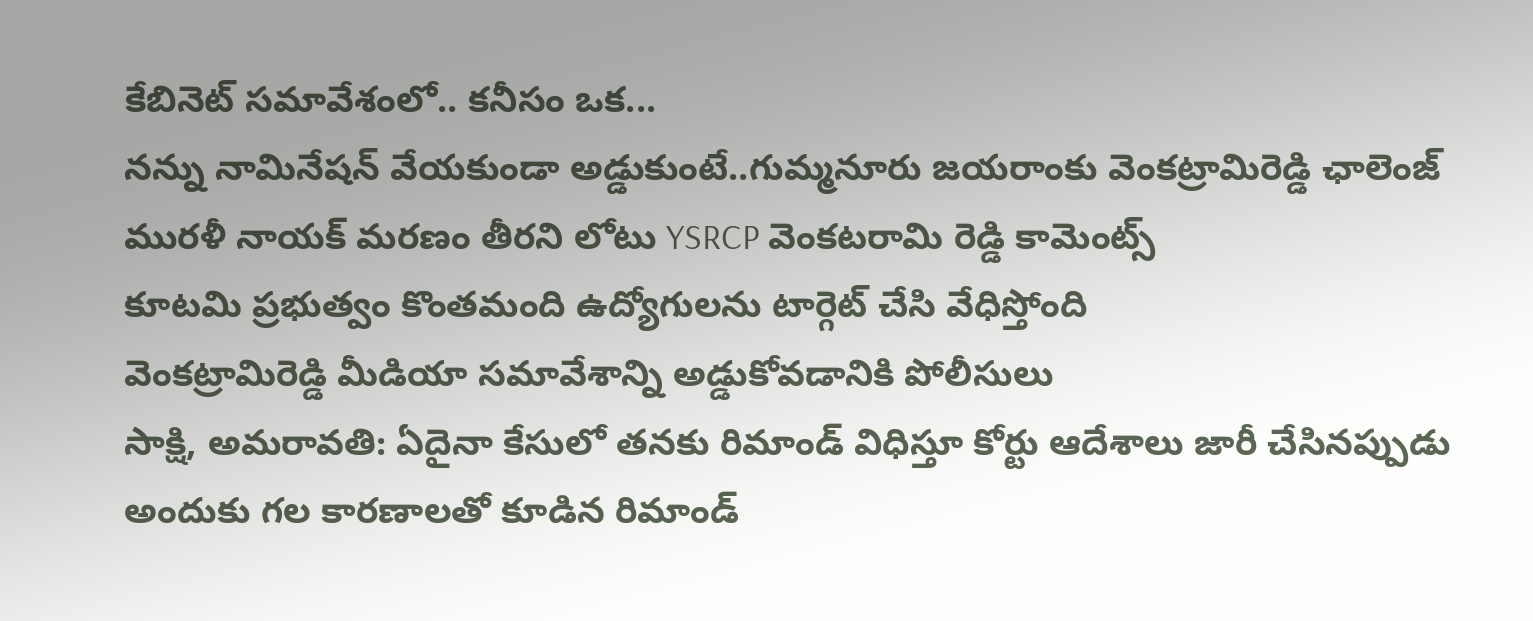కేబినెట్ సమావేశంలో.. కనీసం ఒక...
నన్ను నామినేషన్ వేయకుండా అడ్డుకుంటే..గుమ్మనూరు జయరాంకు వెంకట్రామిరెడ్డి ఛాలెంజ్
మురళీ నాయక్ మరణం తీరని లోటు YSRCP వెంకటరామి రెడ్డి కామెంట్స్
కూటమి ప్రభుత్వం కొంతమంది ఉద్యోగులను టార్గెట్ చేసి వేధిస్తోంది
వెంకట్రామిరెడ్డి మీడియా సమావేశాన్ని అడ్డుకోవడానికి పోలీసులు
సాక్షి, అమరావతి: ఏదైనా కేసులో తనకు రిమాండ్ విధిస్తూ కోర్టు ఆదేశాలు జారీ చేసినప్పుడు అందుకు గల కారణాలతో కూడిన రిమాండ్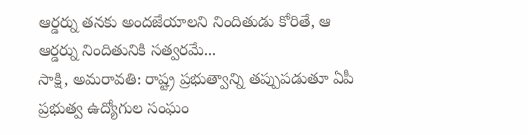ఆర్డర్ను తనకు అందజేయాలని నిందితుడు కోరితే, ఆ ఆర్డర్ను నిందితునికి సత్వరమే...
సాక్షి, అమరావతి: రాష్ట్ర ప్రభుత్వాన్ని తప్పుపడుతూ ఏపీ ప్రభుత్వ ఉద్యోగుల సంఘం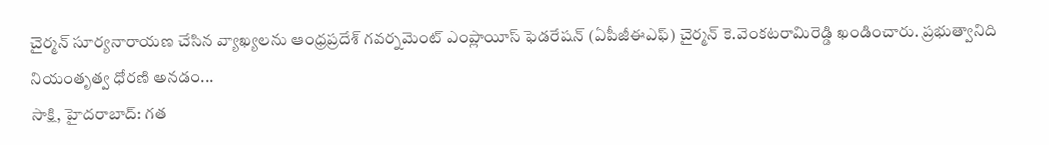చైర్మన్ సూర్యనారాయణ చేసిన వ్యాఖ్యలను ఆంధ్రప్రదేశ్ గవర్నమెంట్ ఎంప్లాయీస్ ఫెడరేషన్ (ఏపీజీఈఎఫ్) చైర్మన్ కె.వెంకటరామిరెడ్డి ఖండించారు. ప్రభుత్వానిది నియంతృత్వ ధోరణి అనడం...
సాక్షి, హైదరాబాద్: గత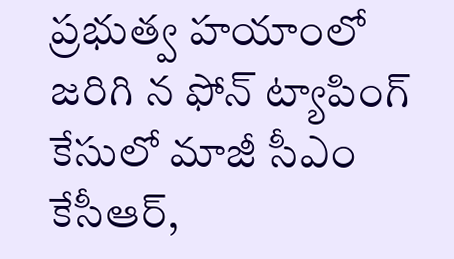ప్రభుత్వ హయాంలో జరిగి న ఫోన్ ట్యాపింగ్ కేసులో మాజీ సీఎం కేసీఆర్,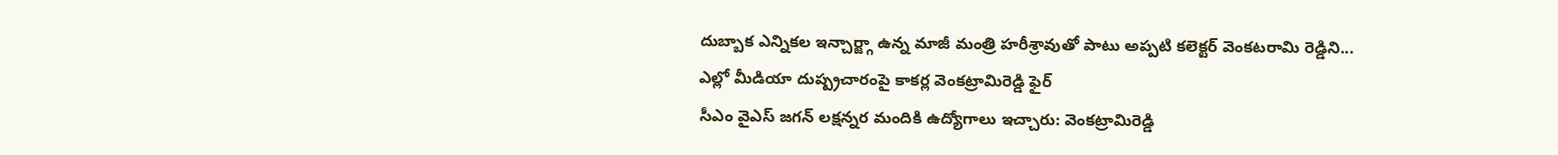దుబ్బాక ఎన్నికల ఇన్చార్జ్గా ఉన్న మాజీ మంత్రి హరీశ్రావుతో పాటు అప్పటి కలెక్టర్ వెంకటరామి రెడ్డిని...
ఎల్లో మీడియా దుష్ప్రచారంపై కాకర్ల వెంకట్రామిరెడ్డి ఫైర్
సీఎం వైఎస్ జగన్ లక్షన్నర మందికి ఉద్యోగాలు ఇచ్చారు: వెంకట్రామిరెడ్డి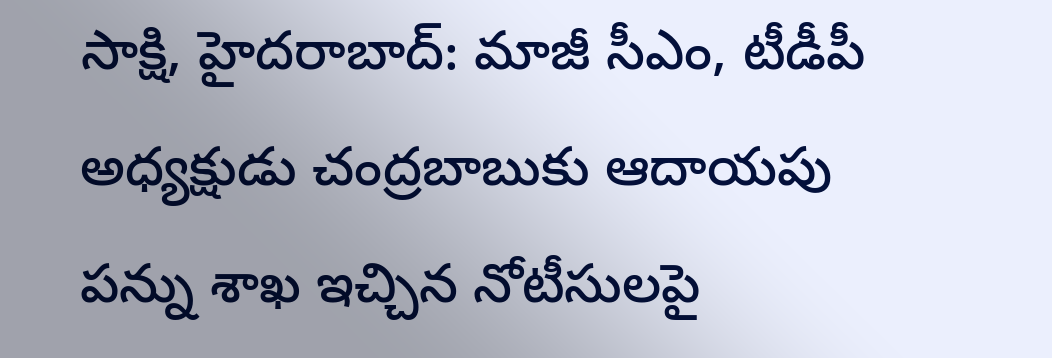సాక్షి, హైదరాబాద్: మాజీ సీఎం, టీడీపీ అధ్యక్షుడు చంద్రబాబుకు ఆదాయపు పన్ను శాఖ ఇచ్చిన నోటీసులపై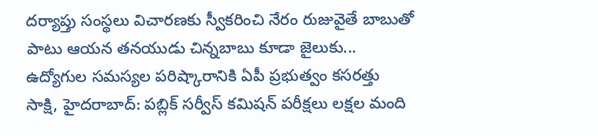దర్యాప్తు సంస్థలు విచారణకు స్వీకరించి నేరం రుజువైతే బాబుతో పాటు ఆయన తనయుడు చిన్నబాబు కూడా జైలుకు...
ఉద్యోగుల సమస్యల పరిష్కారానికి ఏపీ ప్రభుత్వం కసరత్తు
సాక్షి, హైదరాబాద్: పబ్లిక్ సర్వీస్ కమిషన్ పరీక్షలు లక్షల మంది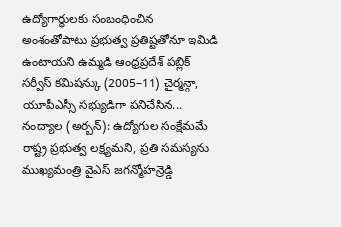ఉద్యోగార్ధులకు సంబంధించిన అంశంతోపాటు ప్రభుత్వ ప్రతిష్టతోనూ ఇమిడి ఉంటాయని ఉమ్మడి ఆంధ్రప్రదేశ్ పబ్లిక్ సర్వీస్ కమిషన్కు (2005–11) చైర్మన్గా, యూపీఎస్సీ సభ్యుడిగా పనిచేసిన...
నంద్యాల (అర్బన్): ఉద్యోగుల సంక్షేమమే రాష్ట్ర ప్రభుత్వ లక్ష్యమని, ప్రతి సమస్యను ముఖ్యమంత్రి వైఎస్ జగన్మోహన్రెడ్డి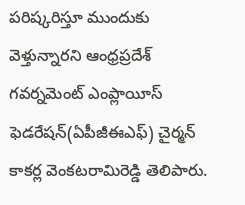పరిష్కరిస్తూ ముందుకు వెళ్తున్నారని ఆంధ్రప్రదేశ్ గవర్నమెంట్ ఎంప్లాయీస్ ఫెడరేషన్(ఏపీజీఈఎఫ్) చైర్మన్ కాకర్ల వెంకటరామిరెడ్డి తెలిపారు.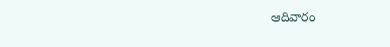ఆదివారం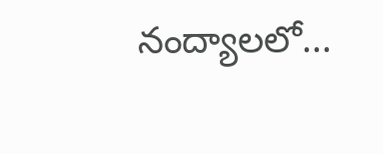నంద్యాలలో...